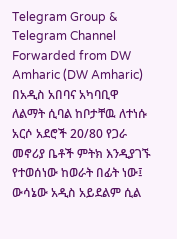Telegram Group & Telegram Channel
Forwarded from DW Amharic (DW Amharic)
በአዲስ አበባና አካባቢዋ ለልማት ሲባል ከቦታቸዉ ለተነሱ አርሶ አደሮች 20/80 የጋራ መኖሪያ ቤቶች ምትክ እንዲያገኙ የተወሰነው ከወራት በፊት ነው፤ ውሳኔው አዲስ አይደልም ሲል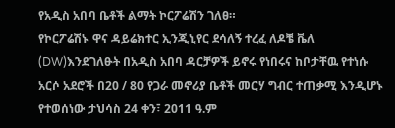የአዲስ አበባ ቤቶች ልማት ኮርፖሬሽን ገለፀ።
የኮርፖሬሽኑ ዋና ዳይሬክተር ኢንጂኒየር ደሳለኝ ተረፈ ለዶቼ ቬለ (DW)እንደገለፁት በአዲስ አበባ ዳርቻዎች ይኖሩ የነበሩና ከቦታቸዉ የተነሱ አርሶ አደሮች በ20 / 80 የጋራ መኖሪያ ቤቶች መርሃ ግብር ተጠቃሚ እንዲሆኑ የተወሰነው ታህሳስ 24 ቀን፣ 2011 ዓ.ም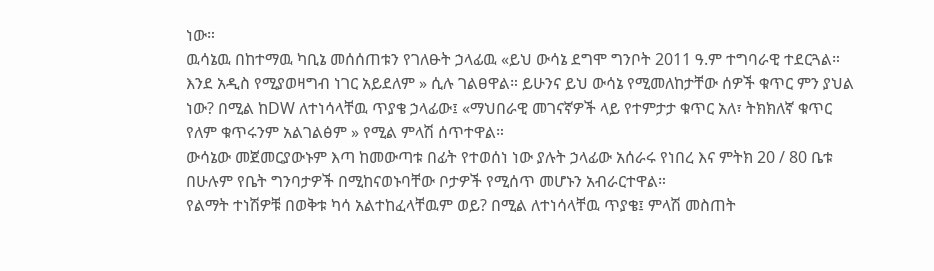ነው።
ዉሳኔዉ በከተማዉ ካቢኔ መሰሰጠቱን የገለፁት ኃላፊዉ «ይህ ውሳኔ ደግሞ ግንቦት 2011 ዓ.ም ተግባራዊ ተደርጓል። እንደ አዲስ የሚያወዛግብ ነገር አይደለም » ሲሉ ገልፀዋል። ይሁንና ይህ ውሳኔ የሚመለከታቸው ሰዎች ቁጥር ምን ያህል ነው? በሚል ከDW ለተነሳላቸዉ ጥያቄ ኃላፊው፤ «ማህበራዊ መገናኛዎች ላይ የተምታታ ቁጥር አለ፣ ትክክለኛ ቁጥር የለም ቁጥሩንም አልገልፅም » የሚል ምላሽ ሰጥተዋል።
ውሳኔው መጀመርያውኑም እጣ ከመውጣቱ በፊት የተወሰነ ነው ያሉት ኃላፊው አሰራሩ የነበረ እና ምትክ 20 / 80 ቤቱ በሁሉም የቤት ግንባታዎች በሚከናወኑባቸው ቦታዎች የሚሰጥ መሆኑን አብራርተዋል።
የልማት ተነሽዎቹ በወቅቱ ካሳ አልተከፈላቸዉም ወይ? በሚል ለተነሳላቸዉ ጥያቄ፤ ምላሽ መስጠት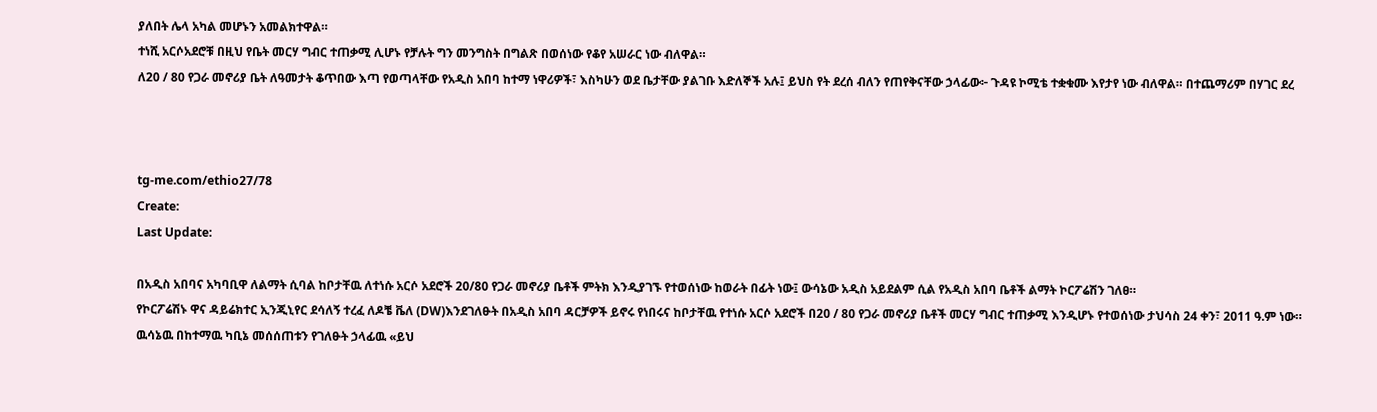ያለበት ሌላ አካል መሆኑን አመልክተዋል።
ተነሺ አርሶአደሮቹ በዚህ የቤት መርሃ ግብር ተጠቃሚ ሊሆኑ የቻሉት ግን መንግስት በግልጽ በወሰነው የቆየ አሠራር ነው ብለዋል።
ለ20 / 80 የጋራ መኖሪያ ቤት ለዓመታት ቆጥበው እጣ የወጣላቸው የአዲስ አበባ ከተማ ነዋሪዎች፣ እስካሁን ወደ ቤታቸው ያልገቡ እድለኞች አሉ፤ ይህስ የት ደረሰ ብለን የጠየቅናቸው ኃላፊው፦ ጉዳዩ ኮሚቴ ተቋቁሙ እየታየ ነው ብለዋል። በተጨማሪም በሃገር ደረ



tg-me.com/ethio27/78
Create:
Last Update:

በአዲስ አበባና አካባቢዋ ለልማት ሲባል ከቦታቸዉ ለተነሱ አርሶ አደሮች 20/80 የጋራ መኖሪያ ቤቶች ምትክ እንዲያገኙ የተወሰነው ከወራት በፊት ነው፤ ውሳኔው አዲስ አይደልም ሲል የአዲስ አበባ ቤቶች ልማት ኮርፖሬሽን ገለፀ።
የኮርፖሬሽኑ ዋና ዳይሬክተር ኢንጂኒየር ደሳለኝ ተረፈ ለዶቼ ቬለ (DW)እንደገለፁት በአዲስ አበባ ዳርቻዎች ይኖሩ የነበሩና ከቦታቸዉ የተነሱ አርሶ አደሮች በ20 / 80 የጋራ መኖሪያ ቤቶች መርሃ ግብር ተጠቃሚ እንዲሆኑ የተወሰነው ታህሳስ 24 ቀን፣ 2011 ዓ.ም ነው።
ዉሳኔዉ በከተማዉ ካቢኔ መሰሰጠቱን የገለፁት ኃላፊዉ «ይህ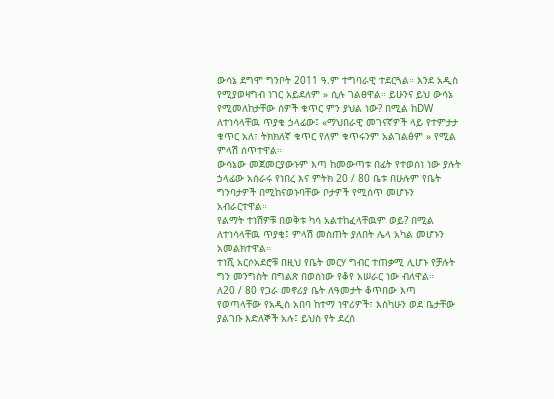ውሳኔ ደግሞ ግንቦት 2011 ዓ.ም ተግባራዊ ተደርጓል። እንደ አዲስ የሚያወዛግብ ነገር አይደለም » ሲሉ ገልፀዋል። ይሁንና ይህ ውሳኔ የሚመለከታቸው ሰዎች ቁጥር ምን ያህል ነው? በሚል ከDW ለተነሳላቸዉ ጥያቄ ኃላፊው፤ «ማህበራዊ መገናኛዎች ላይ የተምታታ ቁጥር አለ፣ ትክክለኛ ቁጥር የለም ቁጥሩንም አልገልፅም » የሚል ምላሽ ሰጥተዋል።
ውሳኔው መጀመርያውኑም እጣ ከመውጣቱ በፊት የተወሰነ ነው ያሉት ኃላፊው አሰራሩ የነበረ እና ምትክ 20 / 80 ቤቱ በሁሉም የቤት ግንባታዎች በሚከናወኑባቸው ቦታዎች የሚሰጥ መሆኑን አብራርተዋል።
የልማት ተነሽዎቹ በወቅቱ ካሳ አልተከፈላቸዉም ወይ? በሚል ለተነሳላቸዉ ጥያቄ፤ ምላሽ መስጠት ያለበት ሌላ አካል መሆኑን አመልክተዋል።
ተነሺ አርሶአደሮቹ በዚህ የቤት መርሃ ግብር ተጠቃሚ ሊሆኑ የቻሉት ግን መንግስት በግልጽ በወሰነው የቆየ አሠራር ነው ብለዋል።
ለ20 / 80 የጋራ መኖሪያ ቤት ለዓመታት ቆጥበው እጣ የወጣላቸው የአዲስ አበባ ከተማ ነዋሪዎች፣ እስካሁን ወደ ቤታቸው ያልገቡ እድለኞች አሉ፤ ይህስ የት ደረሰ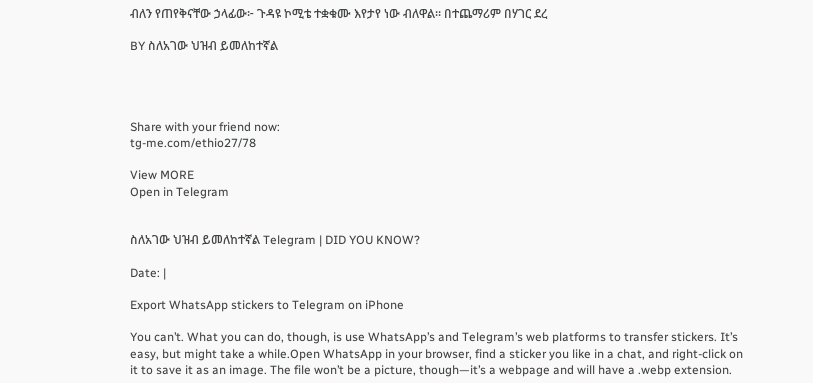ብለን የጠየቅናቸው ኃላፊው፦ ጉዳዩ ኮሚቴ ተቋቁሙ እየታየ ነው ብለዋል። በተጨማሪም በሃገር ደረ

BY ስለአገው ህዝብ ይመለከተኛል




Share with your friend now:
tg-me.com/ethio27/78

View MORE
Open in Telegram


ስለአገው ህዝብ ይመለከተኛል Telegram | DID YOU KNOW?

Date: |

Export WhatsApp stickers to Telegram on iPhone

You can’t. What you can do, though, is use WhatsApp’s and Telegram’s web platforms to transfer stickers. It’s easy, but might take a while.Open WhatsApp in your browser, find a sticker you like in a chat, and right-click on it to save it as an image. The file won’t be a picture, though—it’s a webpage and will have a .webp extension.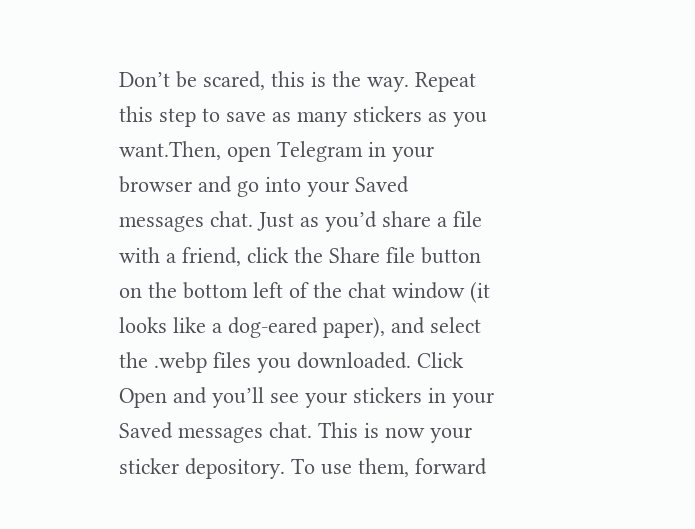Don’t be scared, this is the way. Repeat this step to save as many stickers as you want.Then, open Telegram in your browser and go into your Saved messages chat. Just as you’d share a file with a friend, click the Share file button on the bottom left of the chat window (it looks like a dog-eared paper), and select the .webp files you downloaded. Click Open and you’ll see your stickers in your Saved messages chat. This is now your sticker depository. To use them, forward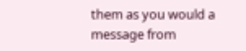them as you would a message from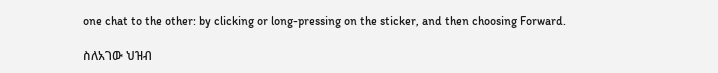one chat to the other: by clicking or long-pressing on the sticker, and then choosing Forward.

ስለአገው ህዝብ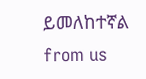ይመለከተኛል from us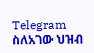Telegram ስለአገው ህዝብ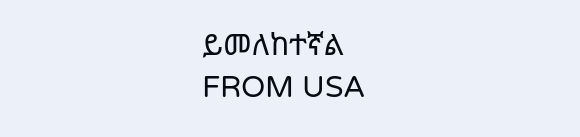ይመለከተኛል
FROM USA